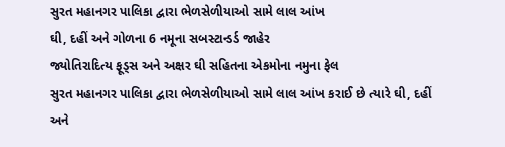સુરત મહાનગર પાલિકા દ્વારા ભેળસેળીયાઓ સામે લાલ આંખ
ઘી, દહીં અને ગોળના 6 નમૂના સબસ્ટાન્ડર્ડ જાહેર
જ્યોતિરાદિત્ય ફૂડ્સ અને અક્ષર ઘી સહિતના એકમોના નમુના ફેલ
સુરત મહાનગર પાલિકા દ્વારા ભેળસેળીયાઓ સામે લાલ આંખ કરાઈ છે ત્યારે ઘી, દહીં અને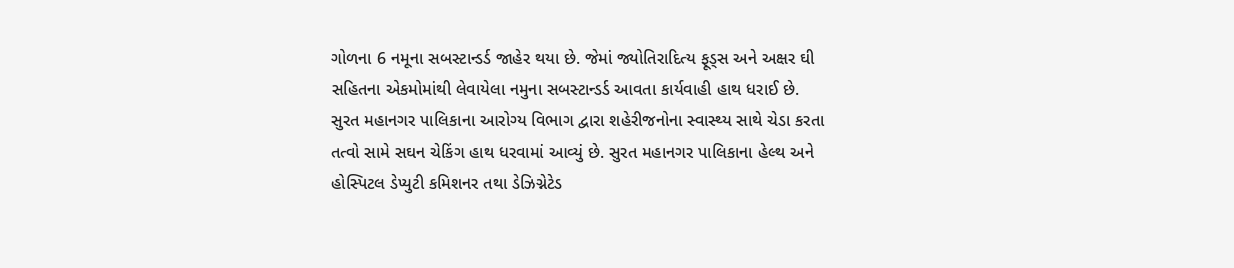ગોળના 6 નમૂના સબસ્ટાન્ડર્ડ જાહેર થયા છે. જેમાં જ્યોતિરાદિત્ય ફૂડ્સ અને અક્ષર ઘી સહિતના એકમોમાંથી લેવાયેલા નમુના સબસ્ટાન્ડર્ડ આવતા કાર્યવાહી હાથ ધરાઈ છે.
સુરત મહાનગર પાલિકાના આરોગ્ય વિભાગ દ્વારા શહેરીજનોના સ્વાસ્થ્ય સાથે ચેડા કરતા તત્વો સામે સઘન ચેકિંગ હાથ ધરવામાં આવ્યું છે. સુરત મહાનગર પાલિકાના હેલ્થ અને હોસ્પિટલ ડેપ્યુટી કમિશનર તથા ડેઝિગ્નેટેડ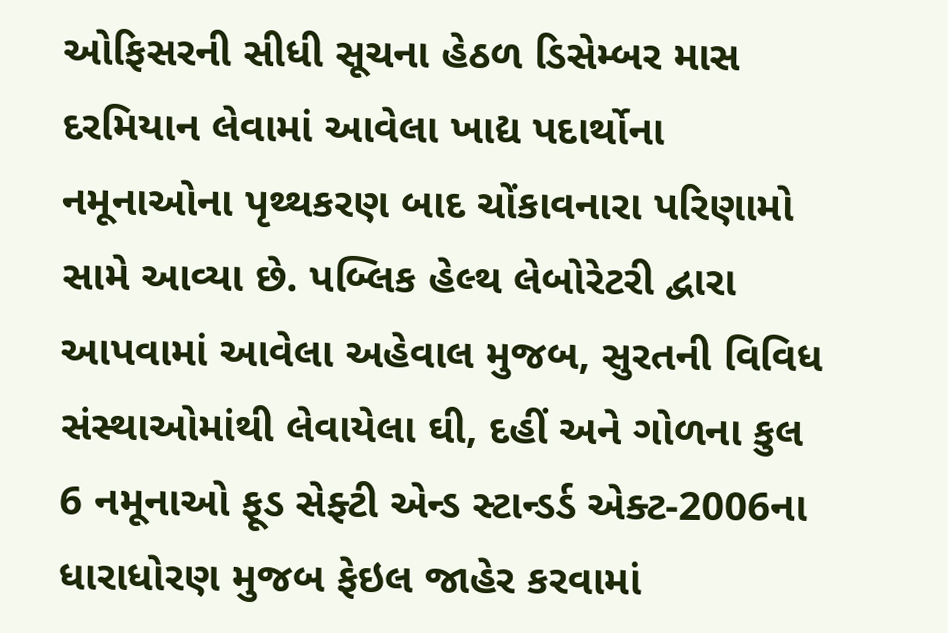ઓફિસરની સીધી સૂચના હેઠળ ડિસેમ્બર માસ દરમિયાન લેવામાં આવેલા ખાદ્ય પદાર્થોના નમૂનાઓના પૃથ્થકરણ બાદ ચોંકાવનારા પરિણામો સામે આવ્યા છે. પબ્લિક હેલ્થ લેબોરેટરી દ્વારા આપવામાં આવેલા અહેવાલ મુજબ, સુરતની વિવિધ સંસ્થાઓમાંથી લેવાયેલા ઘી, દહીં અને ગોળના કુલ 6 નમૂનાઓ ફૂડ સેફ્ટી એન્ડ સ્ટાન્ડર્ડ એક્ટ-2006ના ધારાધોરણ મુજબ ફેઇલ જાહેર કરવામાં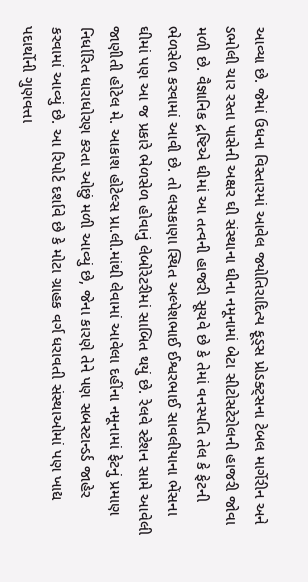આવ્યા છે. જેમાં ઉધના વિસ્તારમાં આવેલ જ્યોતિરાદિત્ય ફૂડ્સ પ્રોડક્ટ્સના ટેબલ માર્ગેરીન અને ડભોલી ચાર રસ્તા પાસેની અક્ષર ઘી સંસ્થાના ઘીના નમૂનામાં બેટા સીટોસટેરોલની હાજરી જોવા મળી છે. વૈજ્ઞાનિક દ્રષ્ટિએ ઘીમાં આ તત્વની હાજરી સૂચવે છે કે તેમાં વનસ્પતિ તેલ કે ફેટની ભેળસેળ કરવામાં આવી છે. તો લસકાણા સ્થિત અલ્પેશભાઈ ઈશ્વરભાઈ સાવલીયાના ભેંસના ઘીમાં પણ આ જ પ્રકારે ભેળસેળ હોવાનું લેબોરેટરીમાં સાબિત થયું છે. રેલવે સ્ટેશન સામે આવેલી જાણીતી હોટેલ મે. આકાશ હોટેલ્સ પ્રા.લી.માંથી લેવામાં આવેલા દહીંના નમૂનામાં ફેટનું પ્રમાણ નિર્ધારિત ધારાધોરણ કરતા ઓછું મળી આવ્યું છે, જેના કારણે તેને પણ સબસ્ટાન્ડર્ડ જાહેર કરવામાં આવ્યું છે. આ રિપોર્ટ દર્શાવે છે કે મોટા ગ્રાહક વર્ગ ધરાવતી સંસ્થાઓમાં પણ ખાદ્ય પદાર્થોની ગુણવત્તા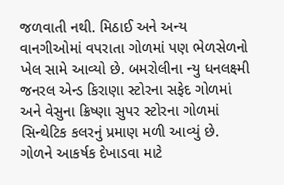જળવાતી નથી. મિઠાઈ અને અન્ય વાનગીઓમાં વપરાતા ગોળમાં પણ ભેળસેળનો ખેલ સામે આવ્યો છે. બમરોલીના ન્યુ ધનલક્ષ્મી જનરલ એન્ડ કિરાણા સ્ટોરના સફેદ ગોળમાં અને વેસુના ક્રિષ્ણા સુપર સ્ટોરના ગોળમાં સિન્થેટિક કલરનું પ્રમાણ મળી આવ્યું છે. ગોળને આકર્ષક દેખાડવા માટે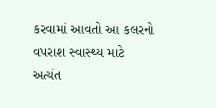કરવામાં આવતો આ કલરનો વપરાશ સ્વાસ્થ્ય માટે અત્યંત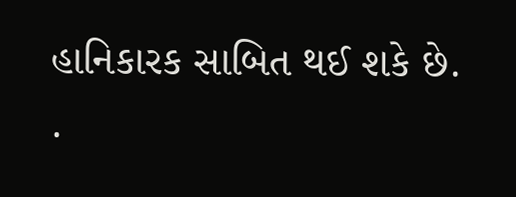હાનિકારક સાબિત થઈ શકે છે. .